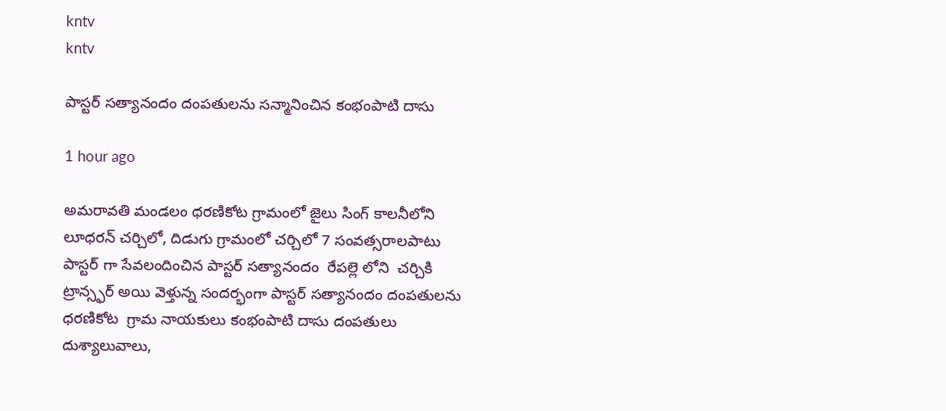kntv
kntv

పాస్టర్ సత్యానందం దంపతులను సన్మానించిన కంభంపాటి దాసు

1 hour ago

అమరావతి మండలం ధరణికోట గ్రామంలో జైలు సింగ్ కాలనీలోని లూధరన్ చర్చిలో, దిడుగు గ్రామంలో చర్చిలో 7 సంవత్సరాలపాటు పాస్టర్ గా సేవలందించిన పాస్టర్ సత్యానందం  రేపల్లె లోని  చర్చికి  ట్రాన్స్ఫర్ అయి వెళ్తున్న సందర్భంగా పాస్టర్ సత్యానందం దంపతులను ధరణికోట  గ్రామ నాయకులు కంభంపాటి దాసు దంపతులు దుశ్యాలువాలు,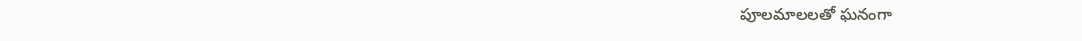పూలమాలలతో ఘనంగా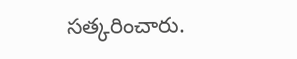సత్కరించారు.